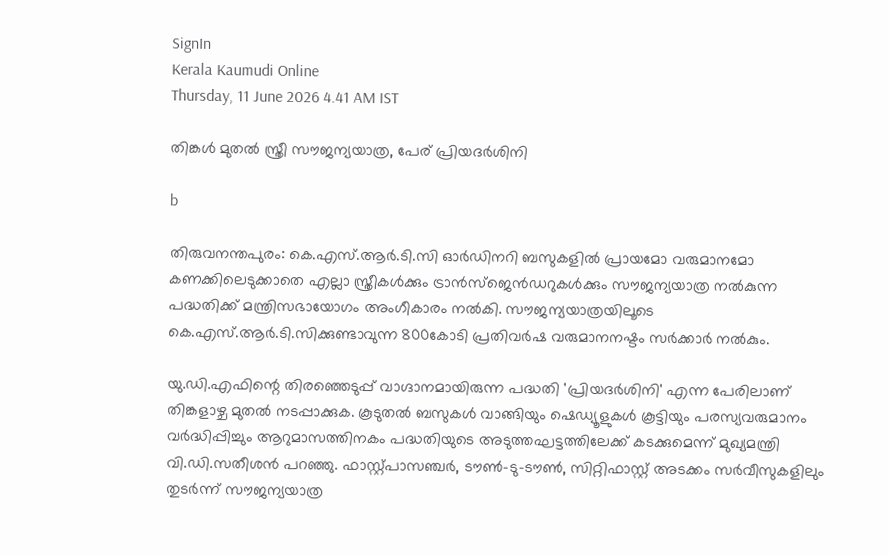SignIn
Kerala Kaumudi Online
Thursday, 11 June 2026 4.41 AM IST

തിങ്കൾ മുതൽ സ്ത്രീ സൗജന്യയാത്ര, പേര് പ്രിയദർശിനി

b

തിരുവനന്തപുരം: കെ.എസ്.ആർ.ടി.സി ഓർഡിനറി ബസുകളിൽ പ്രായമോ വരുമാനമോ കണക്കിലെടുക്കാതെ എല്ലാ സ്ത്രീകൾക്കും ട്രാൻസ്ജെൻഡറുകൾക്കും സൗജന്യയാത്ര നൽകുന്ന പദ്ധതിക്ക് മന്ത്രിസഭായോഗം അംഗീകാരം നൽകി. സൗജന്യയാത്രയിലൂടെ കെ.എസ്.ആർ.ടി.സിക്കുണ്ടാവുന്ന 800കോടി പ്രതിവർഷ വരുമാനനഷ്ടം സർക്കാർ നൽകും.

യു.ഡി.എഫിന്റെ തിരഞ്ഞെടുപ്പ് വാഗ്ദാനമായിരുന്ന പദ്ധതി 'പ്രിയദർശിനി' എന്ന പേരിലാണ് തിങ്കളാഴ്ച മുതൽ നടപ്പാക്കുക. കൂടുതൽ ബസുകൾ വാങ്ങിയും ഷെഡ്യൂളുകൾ കൂട്ടിയും പരസ്യവരുമാനം വർദ്ധിപ്പിച്ചും ആറുമാസത്തിനകം പദ്ധതിയുടെ അടുത്തഘട്ടത്തിലേക്ക് കടക്കുമെന്ന് മുഖ്യമന്ത്രി വി.ഡി.സതീശൻ പറഞ്ഞു. ഫാസ്റ്റ്പാസഞ്ചർ, ടൗൺ-ടു-ടൗൺ, സിറ്റിഫാസ്റ്റ് അടക്കം സർവീസുകളിലും തുട‌ർന്ന് സൗജന്യയാത്ര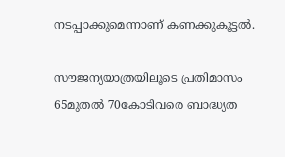നടപ്പാക്കുമെന്നാണ് കണക്കുകൂട്ടൽ.

സൗജന്യയാത്രയിലൂടെ പ്രതിമാസം 65മുതൽ 70കോടിവരെ ബാദ്ധ്യത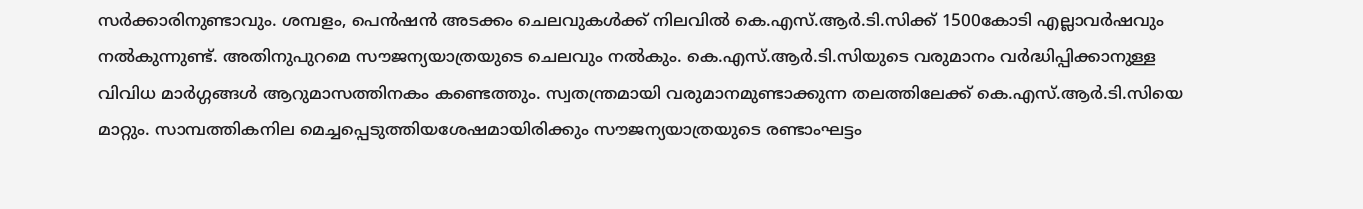സർക്കാരിനുണ്ടാവും. ശമ്പളം, പെൻഷൻ അടക്കം ചെലവുകൾക്ക് നിലവിൽ കെ.എസ്.ആർ.ടി.സിക്ക് 1500കോടി എല്ലാവർഷവും നൽകുന്നുണ്ട്. അതിനുപുറമെ സൗജന്യയാത്രയുടെ ചെലവും നൽകും. കെ.എസ്.ആർ.ടി.സിയുടെ വരുമാനം വർദ്ധിപ്പിക്കാനുള്ള വിവിധ മാർഗ്ഗങ്ങൾ ആറുമാസത്തിനകം കണ്ടെത്തും. സ്വതന്ത്രമായി വരുമാനമുണ്ടാക്കുന്ന തലത്തിലേക്ക് കെ.എസ്.ആർ.ടി.സിയെ മാറ്റും. സാമ്പത്തികനില മെച്ചപ്പെടുത്തിയശേഷമായിരിക്കും സൗജന്യയാത്രയുടെ രണ്ടാംഘട്ടം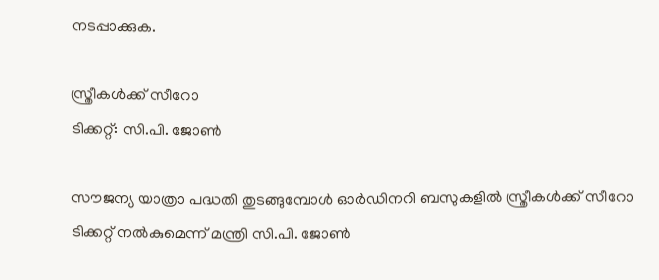നടപ്പാക്കുക.

സ്ത്രീകൾക്ക് സീറോ
ടിക്കറ്റ്: സി.പി. ജോൺ

സൗജന്യ യാത്രാ പദ്ധതി തുടങ്ങുമ്പോൾ ഓർഡിനറി ബസുകളിൽ സ്ത്രീകൾക്ക് സീറോ ടിക്കറ്റ് നൽകുമെന്ന് മന്ത്രി സി.പി. ജോൺ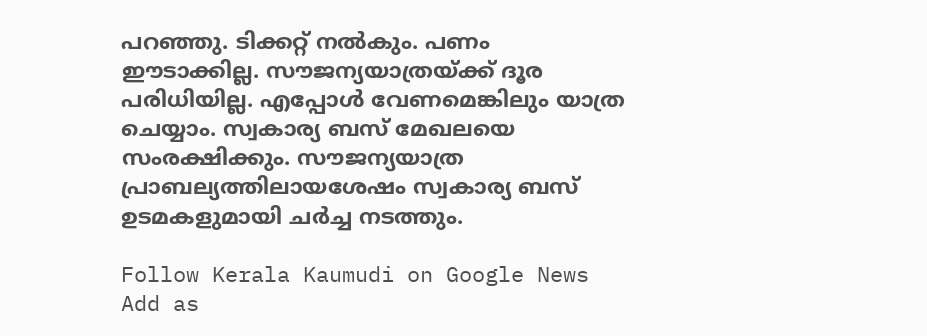പറഞ്ഞു. ടിക്കറ്റ് നൽകും. പണം ഈടാക്കില്ല. സൗജന്യയാത്രയ്ക്ക് ദൂര പരിധിയില്ല. എപ്പോൾ വേണമെങ്കിലും യാത്ര ചെയ്യാം. സ്വകാര്യ ബസ് മേഖലയെ സംരക്ഷിക്കും. സൗജന്യയാത്ര പ്രാബല്യത്തിലായശേഷം സ്വകാര്യ ബസ് ഉടമകളുമായി ചർച്ച നടത്തും.

Follow Kerala Kaumudi on Google News Add as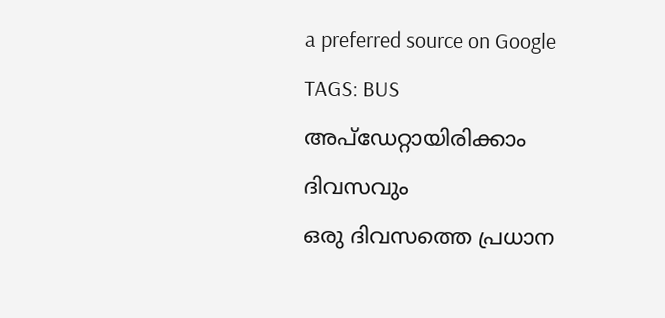a preferred source on Google
TAGS: BUS
അപ്ഡേറ്റായിരിക്കാം ദിവസവും
ഒരു ദിവസത്തെ പ്രധാന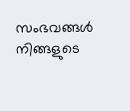സംഭവങ്ങൾ നിങ്ങളുടെ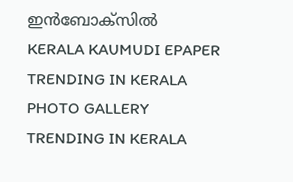ഇൻബോക്സിൽ
KERALA KAUMUDI EPAPER
TRENDING IN KERALA
PHOTO GALLERY
TRENDING IN KERALA